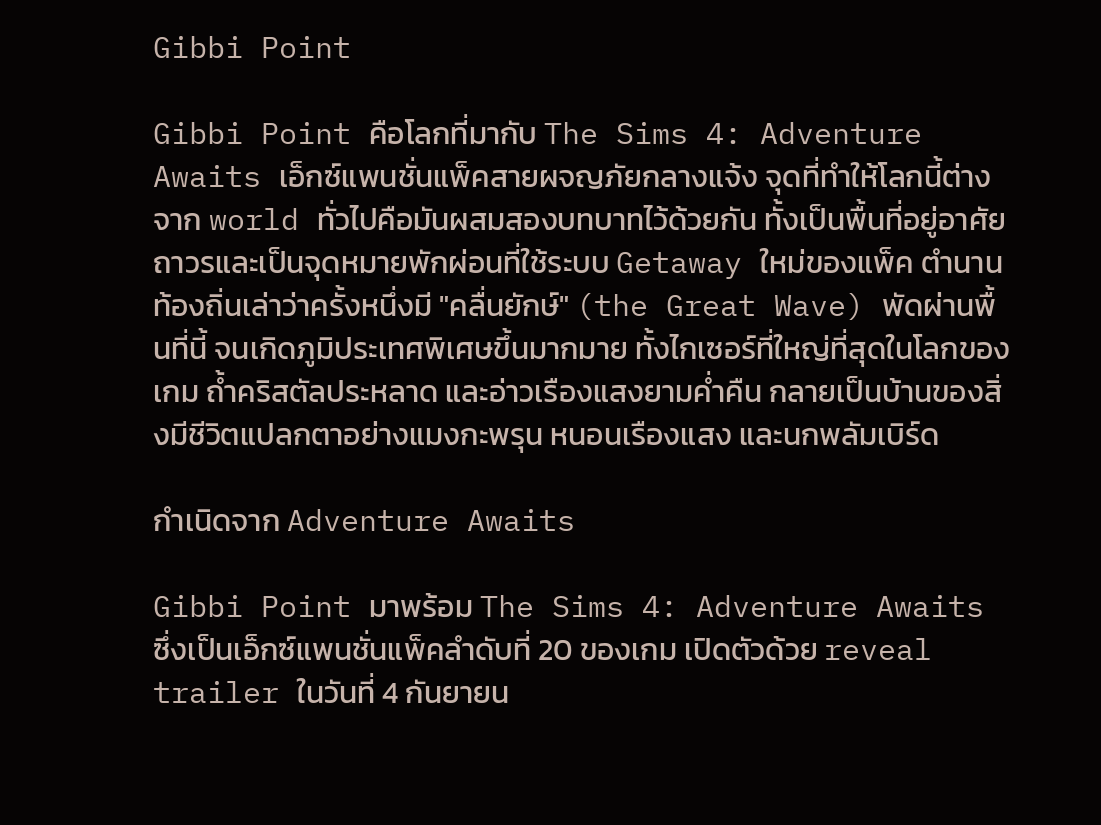Gibbi Point

Gibbi Point คือโลกที่มากับ The Sims 4: Adventure Awaits เอ็กซ์แพนชั่นแพ็คสายผจญภัยกลางแจ้ง จุดที่ทำให้โลกนี้ต่างจาก world ทั่วไปคือมันผสมสองบทบาทไว้ด้วยกัน ทั้งเป็นพื้นที่อยู่อาศัยถาวรและเป็นจุดหมายพักผ่อนที่ใช้ระบบ Getaway ใหม่ของแพ็ค ตำนานท้องถิ่นเล่าว่าครั้งหนึ่งมี "คลื่นยักษ์" (the Great Wave) พัดผ่านพื้นที่นี้ จนเกิดภูมิประเทศพิเศษขึ้นมากมาย ทั้งไกเซอร์ที่ใหญ่ที่สุดในโลกของเกม ถ้ำคริสตัลประหลาด และอ่าวเรืองแสงยามค่ำคืน กลายเป็นบ้านของสิ่งมีชีวิตแปลกตาอย่างแมงกะพรุน หนอนเรืองแสง และนกพลัมเบิร์ด

กำเนิดจาก Adventure Awaits

Gibbi Point มาพร้อม The Sims 4: Adventure Awaits ซึ่งเป็นเอ็กซ์แพนชั่นแพ็คลำดับที่ 20 ของเกม เปิดตัวด้วย reveal trailer ในวันที่ 4 กันยายน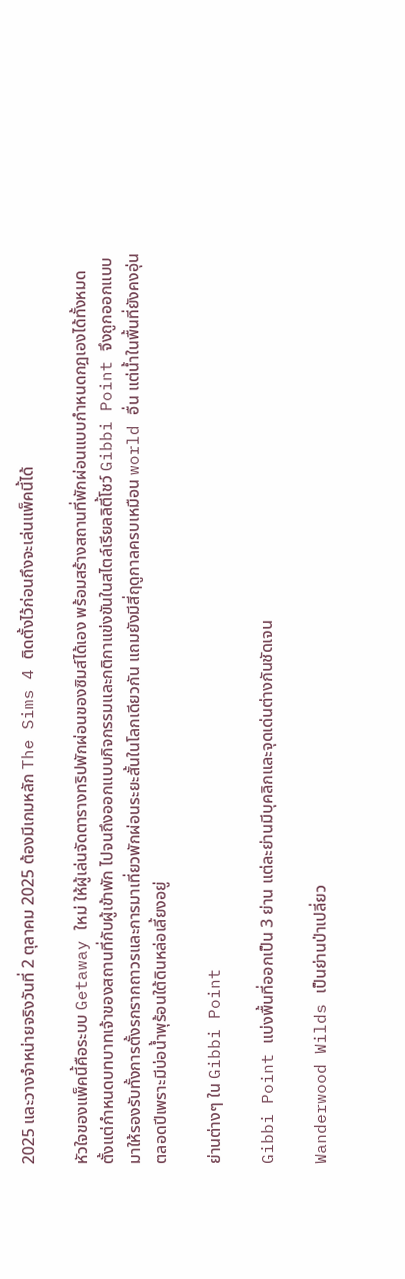2025 และวางจำหน่ายจริงวันที่ 2 ตุลาคม 2025 ต้องมีเกมหลัก The Sims 4 ติดตั้งไว้ก่อนถึงจะเล่นแพ็คนี้ได้

หัวใจของแพ็คนี้คือระบบ Getaway ใหม่ ให้ผู้เล่นจัดตารางทริปพักผ่อนของซิมส์ได้เอง พร้อมสร้างสถานที่พักผ่อนแบบกำหนดกฎเองได้ทั้งหมด ตั้งแต่กำหนดบทบาทเจ้าของสถานที่กับผู้เข้าพัก ไปจนถึงออกแบบกิจกรรมและกติกาแข่งขันในสไตล์เรียลลิตี้โชว์ Gibbi Point จึงถูกออกแบบมาให้รองรับทั้งการตั้งรกรากถาวรและการมาเที่ยวพักผ่อนระยะสั้นในโลกเดียวกัน แถมยังมีสี่ฤดูกาลครบเหมือน world อื่น แต่น้ำในพื้นที่ยังคงอุ่นตลอดปีเพราะมีบ่อน้ำพุร้อนใต้ดินหล่อเลี้ยงอยู่

ย่านต่างๆ ใน Gibbi Point

Gibbi Point แบ่งพื้นที่ออกเป็น 3 ย่าน แต่ละย่านมีบุคลิกและจุดเด่นต่างกันชัดเจน

Wanderwood Wilds เป็นย่านป่าเปลี่ยว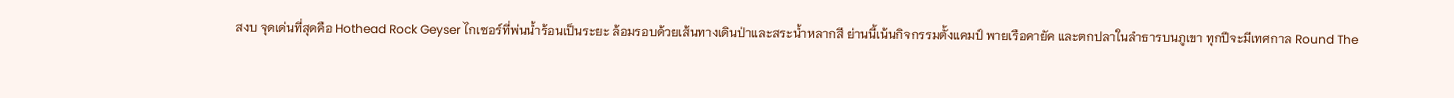สงบ จุดเด่นที่สุดคือ Hothead Rock Geyser ไกเซอร์ที่พ่นน้ำร้อนเป็นระยะ ล้อมรอบด้วยเส้นทางเดินป่าและสระน้ำหลากสี ย่านนี้เน้นกิจกรรมตั้งแคมป์ พายเรือคายัค และตกปลาในลำธารบนภูเขา ทุกปีจะมีเทศกาล Round The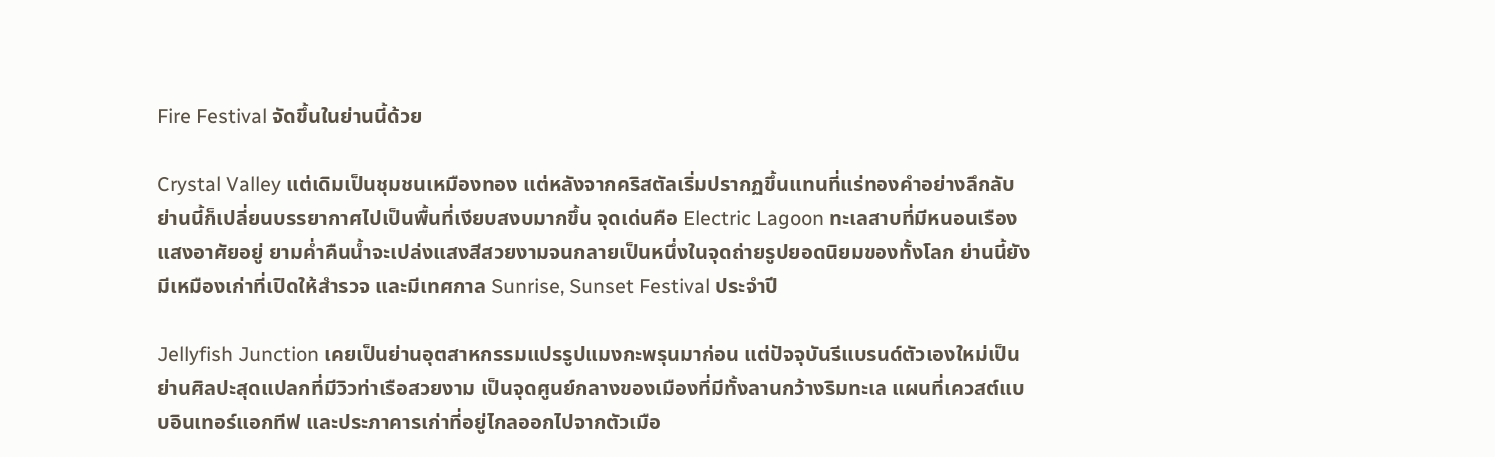Fire Festival จัดขึ้นในย่านนี้ด้วย

Crystal Valley แต่เดิมเป็นชุมชนเหมืองทอง แต่หลังจากคริสตัลเริ่มปรากฏขึ้นแทนที่แร่ทองคำอย่างลึกลับ ย่านนี้ก็เปลี่ยนบรรยากาศไปเป็นพื้นที่เงียบสงบมากขึ้น จุดเด่นคือ Electric Lagoon ทะเลสาบที่มีหนอนเรืองแสงอาศัยอยู่ ยามค่ำคืนน้ำจะเปล่งแสงสีสวยงามจนกลายเป็นหนึ่งในจุดถ่ายรูปยอดนิยมของทั้งโลก ย่านนี้ยังมีเหมืองเก่าที่เปิดให้สำรวจ และมีเทศกาล Sunrise, Sunset Festival ประจำปี

Jellyfish Junction เคยเป็นย่านอุตสาหกรรมแปรรูปแมงกะพรุนมาก่อน แต่ปัจจุบันรีแบรนด์ตัวเองใหม่เป็นย่านศิลปะสุดแปลกที่มีวิวท่าเรือสวยงาม เป็นจุดศูนย์กลางของเมืองที่มีทั้งลานกว้างริมทะเล แผนที่เควสต์แบบอินเทอร์แอกทีฟ และประภาคารเก่าที่อยู่ไกลออกไปจากตัวเมือ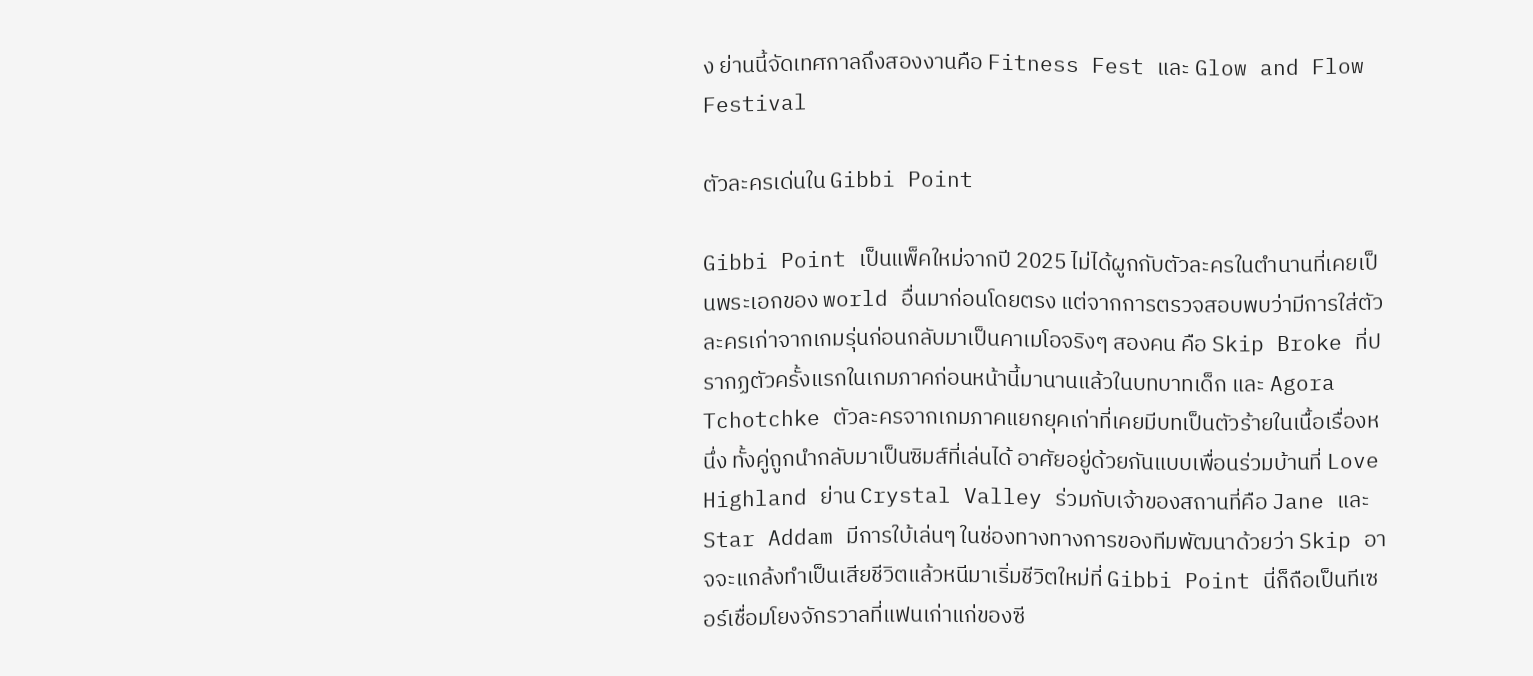ง ย่านนี้จัดเทศกาลถึงสองงานคือ Fitness Fest และ Glow and Flow Festival

ตัวละครเด่นใน Gibbi Point

Gibbi Point เป็นแพ็คใหม่จากปี 2025 ไม่ได้ผูกกับตัวละครในตำนานที่เคยเป็นพระเอกของ world อื่นมาก่อนโดยตรง แต่จากการตรวจสอบพบว่ามีการใส่ตัวละครเก่าจากเกมรุ่นก่อนกลับมาเป็นคาเมโอจริงๆ สองคน คือ Skip Broke ที่ปรากฏตัวครั้งแรกในเกมภาคก่อนหน้านี้มานานแล้วในบทบาทเด็ก และ Agora Tchotchke ตัวละครจากเกมภาคแยกยุคเก่าที่เคยมีบทเป็นตัวร้ายในเนื้อเรื่องหนึ่ง ทั้งคู่ถูกนำกลับมาเป็นซิมส์ที่เล่นได้ อาศัยอยู่ด้วยกันแบบเพื่อนร่วมบ้านที่ Love Highland ย่าน Crystal Valley ร่วมกับเจ้าของสถานที่คือ Jane และ Star Addam มีการใบ้เล่นๆ ในช่องทางทางการของทีมพัฒนาด้วยว่า Skip อาจจะแกล้งทำเป็นเสียชีวิตแล้วหนีมาเริ่มชีวิตใหม่ที่ Gibbi Point นี่ก็ถือเป็นทีเซอร์เชื่อมโยงจักรวาลที่แฟนเก่าแก่ของซี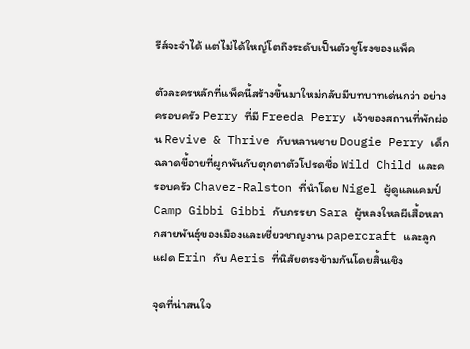รีส์จะจำได้ แต่ไม่ได้ใหญ่โตถึงระดับเป็นตัวชูโรงของแพ็ค

ตัวละครหลักที่แพ็คนี้สร้างขึ้นมาใหม่กลับมีบทบาทเด่นกว่า อย่างครอบครัว Perry ที่มี Freeda Perry เจ้าของสถานที่พักผ่อน Revive & Thrive กับหลานชาย Dougie Perry เด็กฉลาดขี้อายที่ผูกพันกับตุกตาตัวโปรดชื่อ Wild Child และครอบครัว Chavez-Ralston ที่นำโดย Nigel ผู้ดูแลแคมป์ Camp Gibbi Gibbi กับภรรยา Sara ผู้หลงใหลผีเสื้อหลากสายพันธุ์ของเมืองและเชี่ยวชาญงาน papercraft และลูกแฝด Erin กับ Aeris ที่นิสัยตรงข้ามกันโดยสิ้นเชิง

จุดที่น่าสนใจ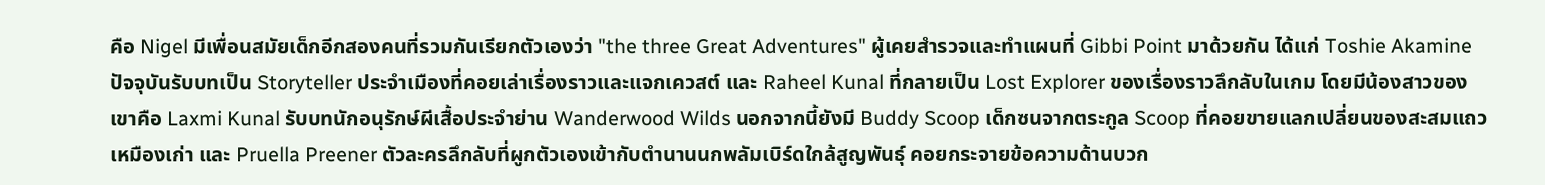คือ Nigel มีเพื่อนสมัยเด็กอีกสองคนที่รวมกันเรียกตัวเองว่า "the three Great Adventures" ผู้เคยสำรวจและทำแผนที่ Gibbi Point มาด้วยกัน ได้แก่ Toshie Akamine ปัจจุบันรับบทเป็น Storyteller ประจำเมืองที่คอยเล่าเรื่องราวและแจกเควสต์ และ Raheel Kunal ที่กลายเป็น Lost Explorer ของเรื่องราวลึกลับในเกม โดยมีน้องสาวของเขาคือ Laxmi Kunal รับบทนักอนุรักษ์ผีเสื้อประจำย่าน Wanderwood Wilds นอกจากนี้ยังมี Buddy Scoop เด็กซนจากตระกูล Scoop ที่คอยขายแลกเปลี่ยนของสะสมแถวเหมืองเก่า และ Pruella Preener ตัวละครลึกลับที่ผูกตัวเองเข้ากับตำนานนกพลัมเบิร์ดใกล้สูญพันธุ์ คอยกระจายข้อความด้านบวก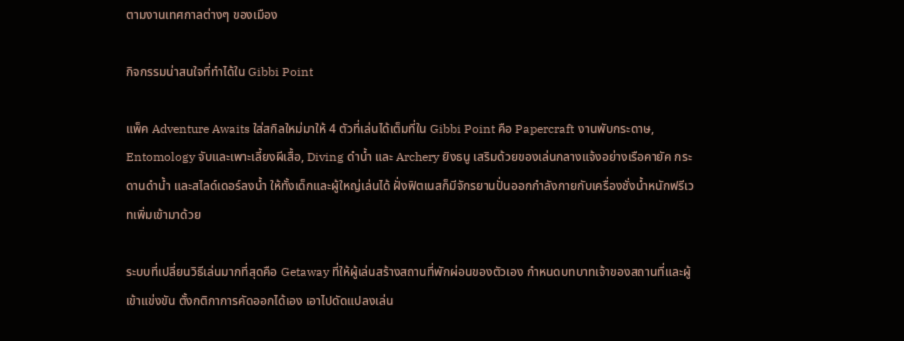ตามงานเทศกาลต่างๆ ของเมือง

กิจกรรมน่าสนใจที่ทำได้ใน Gibbi Point

แพ็ค Adventure Awaits ใส่สกิลใหม่มาให้ 4 ตัวที่เล่นได้เต็มที่ใน Gibbi Point คือ Papercraft งานพับกระดาษ, Entomology จับและเพาะเลี้ยงผีเสื้อ, Diving ดำน้ำ และ Archery ยิงธนู เสริมด้วยของเล่นกลางแจ้งอย่างเรือคายัค กระดานดำน้ำ และสไลด์เดอร์ลงน้ำ ให้ทั้งเด็กและผู้ใหญ่เล่นได้ ฝั่งฟิตเนสก็มีจักรยานปั่นออกกำลังกายกับเครื่องชั่งน้ำหนักฟรีเวทเพิ่มเข้ามาด้วย

ระบบที่เปลี่ยนวิธีเล่นมากที่สุดคือ Getaway ที่ให้ผู้เล่นสร้างสถานที่พักผ่อนของตัวเอง กำหนดบทบาทเจ้าของสถานที่และผู้เข้าแข่งขัน ตั้งกติกาการคัดออกได้เอง เอาไปดัดแปลงเล่น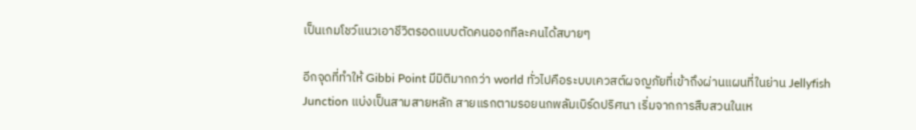เป็นเกมโชว์แนวเอาชีวิตรอดแบบตัดคนออกทีละคนได้สบายๆ

อีกจุดที่ทำให้ Gibbi Point มีมิติมากกว่า world ทั่วไปคือระบบเควสต์ผจญภัยที่เข้าถึงผ่านแผนที่ในย่าน Jellyfish Junction แบ่งเป็นสามสายหลัก สายแรกตามรอยนกพลัมเบิร์ดปริศนา เริ่มจากการสืบสวนในเห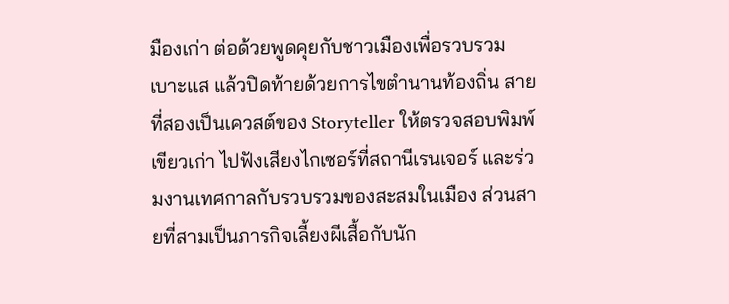มืองเก่า ต่อด้วยพูดคุยกับชาวเมืองเพื่อรวบรวมเบาะแส แล้วปิดท้ายด้วยการไขตำนานท้องถิ่น สายที่สองเป็นเควสต์ของ Storyteller ให้ตรวจสอบพิมพ์เขียวเก่า ไปฟังเสียงไกเซอร์ที่สถานีเรนเจอร์ และร่วมงานเทศกาลกับรวบรวมของสะสมในเมือง ส่วนสายที่สามเป็นภารกิจเลี้ยงผีเสื้อกับนัก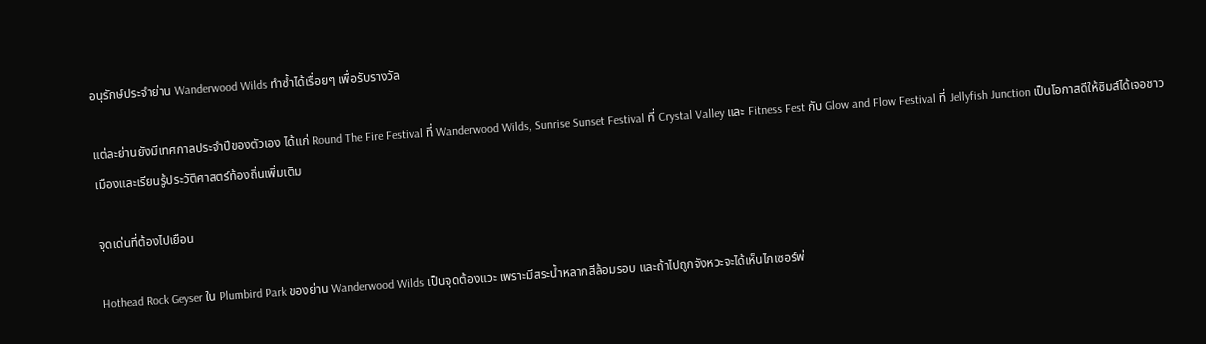อนุรักษ์ประจำย่าน Wanderwood Wilds ทำซ้ำได้เรื่อยๆ เพื่อรับรางวัล

แต่ละย่านยังมีเทศกาลประจำปีของตัวเอง ได้แก่ Round The Fire Festival ที่ Wanderwood Wilds, Sunrise Sunset Festival ที่ Crystal Valley และ Fitness Fest กับ Glow and Flow Festival ที่ Jellyfish Junction เป็นโอกาสดีให้ซิมส์ได้เจอชาวเมืองและเรียนรู้ประวัติศาสตร์ท้องถิ่นเพิ่มเติม

จุดเด่นที่ต้องไปเยือน

Hothead Rock Geyser ใน Plumbird Park ของย่าน Wanderwood Wilds เป็นจุดต้องแวะ เพราะมีสระน้ำหลากสีล้อมรอบ และถ้าไปถูกจังหวะจะได้เห็นไกเซอร์พ่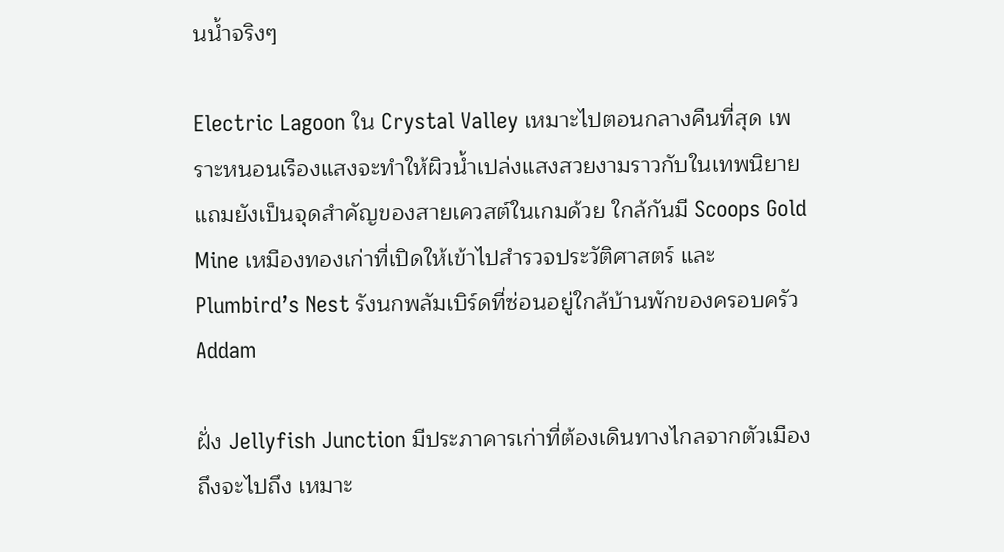นน้ำจริงๆ

Electric Lagoon ใน Crystal Valley เหมาะไปตอนกลางคืนที่สุด เพราะหนอนเรืองแสงจะทำให้ผิวน้ำเปล่งแสงสวยงามราวกับในเทพนิยาย แถมยังเป็นจุดสำคัญของสายเควสต์ในเกมด้วย ใกล้กันมี Scoops Gold Mine เหมืองทองเก่าที่เปิดให้เข้าไปสำรวจประวัติศาสตร์ และ Plumbird’s Nest รังนกพลัมเบิร์ดที่ซ่อนอยู่ใกล้บ้านพักของครอบครัว Addam

ฝั่ง Jellyfish Junction มีประภาคารเก่าที่ต้องเดินทางไกลจากตัวเมืองถึงจะไปถึง เหมาะ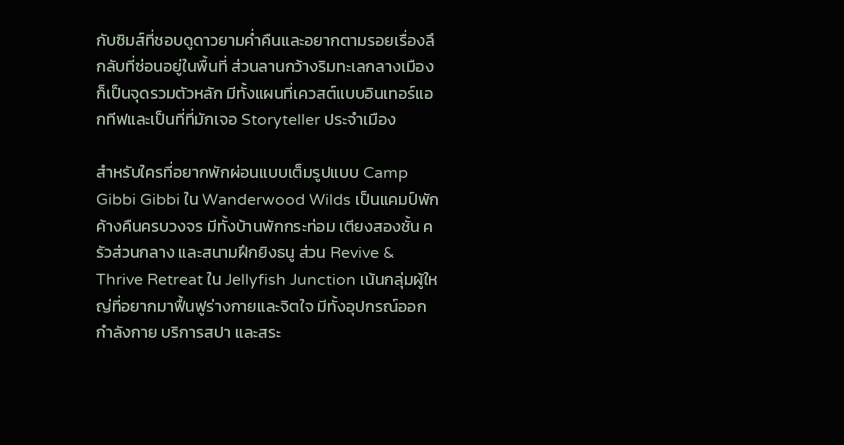กับซิมส์ที่ชอบดูดาวยามค่ำคืนและอยากตามรอยเรื่องลึกลับที่ซ่อนอยู่ในพื้นที่ ส่วนลานกว้างริมทะเลกลางเมืองก็เป็นจุดรวมตัวหลัก มีทั้งแผนที่เควสต์แบบอินเทอร์แอกทีฟและเป็นที่ที่มักเจอ Storyteller ประจำเมือง

สำหรับใครที่อยากพักผ่อนแบบเต็มรูปแบบ Camp Gibbi Gibbi ใน Wanderwood Wilds เป็นแคมป์พักค้างคืนครบวงจร มีทั้งบ้านพักกระท่อม เตียงสองชั้น ครัวส่วนกลาง และสนามฝึกยิงธนู ส่วน Revive & Thrive Retreat ใน Jellyfish Junction เน้นกลุ่มผู้ใหญ่ที่อยากมาฟื้นฟูร่างกายและจิตใจ มีทั้งอุปกรณ์ออกกำลังกาย บริการสปา และสระ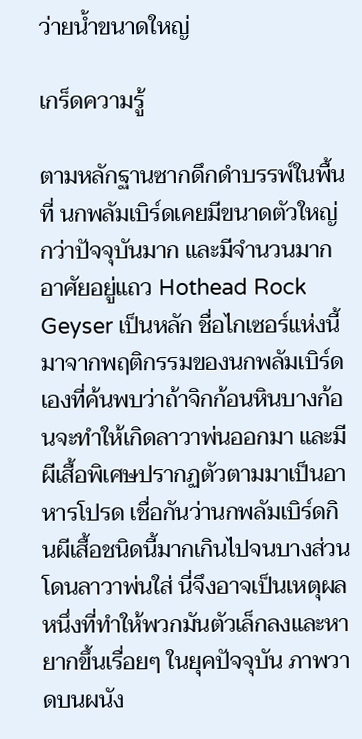ว่ายน้ำขนาดใหญ่

เกร็ดความรู้

ตามหลักฐานซากดึกดำบรรพ์ในพื้นที่ นกพลัมเบิร์ดเคยมีขนาดตัวใหญ่กว่าปัจจุบันมาก และมีจำนวนมากอาศัยอยู่แถว Hothead Rock Geyser เป็นหลัก ชื่อไกเซอร์แห่งนี้มาจากพฤติกรรมของนกพลัมเบิร์ดเองที่ค้นพบว่าถ้าจิกก้อนหินบางก้อนจะทำให้เกิดลาวาพ่นออกมา และมีผีเสื้อพิเศษปรากฏตัวตามมาเป็นอาหารโปรด เชื่อกันว่านกพลัมเบิร์ดกินผีเสื้อชนิดนี้มากเกินไปจนบางส่วนโดนลาวาพ่นใส่ นี่จึงอาจเป็นเหตุผลหนึ่งที่ทำให้พวกมันตัวเล็กลงและหายากขึ้นเรื่อยๆ ในยุคปัจจุบัน ภาพวาดบนผนัง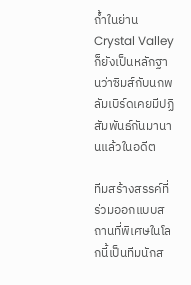ถ้ำในย่าน Crystal Valley ก็ยังเป็นหลักฐานว่าซิมส์กับนกพลัมเบิร์ดเคยมีปฏิสัมพันธ์กันมานานแล้วในอดีต

ทีมสร้างสรรค์ที่ร่วมออกแบบสถานที่พิเศษในโลกนี้เป็นทีมนักส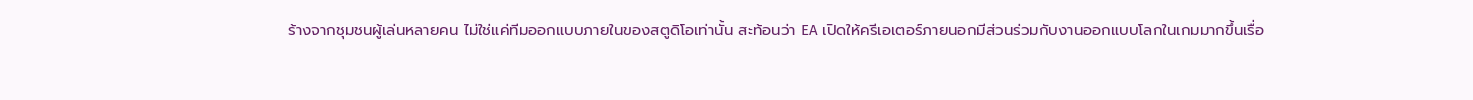ร้างจากชุมชนผู้เล่นหลายคน ไม่ใช่แค่ทีมออกแบบภายในของสตูดิโอเท่านั้น สะท้อนว่า EA เปิดให้ครีเอเตอร์ภายนอกมีส่วนร่วมกับงานออกแบบโลกในเกมมากขึ้นเรื่อ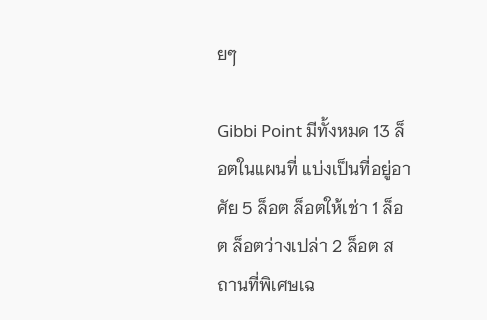ยๆ

Gibbi Point มีทั้งหมด 13 ล็อตในแผนที่ แบ่งเป็นที่อยู่อาศัย 5 ล็อต ล็อตให้เช่า 1 ล็อต ล็อตว่างเปล่า 2 ล็อต สถานที่พิเศษเฉ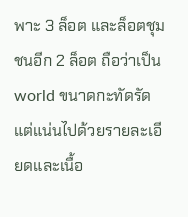พาะ 3 ล็อต และล็อตชุมชนอีก 2 ล็อต ถือว่าเป็น world ขนาดกะทัดรัดแต่แน่นไปด้วยรายละเอียดและเนื้อ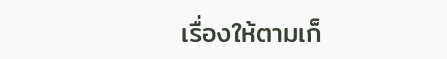เรื่องให้ตามเก็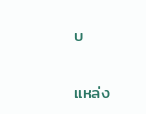บ

แหล่ง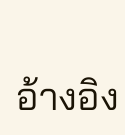อ้างอิง